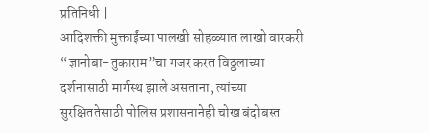प्रतिनिधी |
आदिशक्ती मुक्ताईंच्या पालखी सोहळ्यात लाखो वारकरी “ज्ञानोबा-तुकाराम”चा गजर करत विठ्ठलाच्या दर्शनासाठी मार्गस्थ झाले असताना, त्यांच्या सुरक्षिततेसाठी पोलिस प्रशासनानेही चोख बंदोबस्त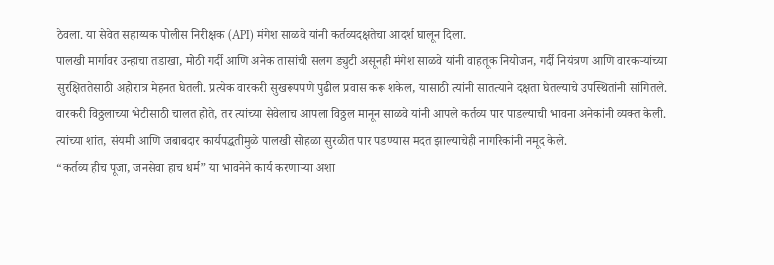ठेवला. या सेवेत सहाय्यक पोलीस निरीक्षक (API) मंगेश साळवे यांनी कर्तव्यदक्षतेचा आदर्श घालून दिला.
पालखी मार्गावर उन्हाचा तडाखा, मोठी गर्दी आणि अनेक तासांची सलग ड्युटी असूनही मंगेश साळवे यांनी वाहतूक नियोजन, गर्दी नियंत्रण आणि वारकऱ्यांच्या सुरक्षिततेसाठी अहोरात्र मेहनत घेतली. प्रत्येक वारकरी सुखरूपपणे पुढील प्रवास करू शकेल, यासाठी त्यांनी सातत्याने दक्षता घेतल्याचे उपस्थितांनी सांगितले.
वारकरी विठ्ठलाच्या भेटीसाठी चालत होते, तर त्यांच्या सेवेलाच आपला विठ्ठल मानून साळवे यांनी आपले कर्तव्य पार पाडल्याची भावना अनेकांनी व्यक्त केली. त्यांच्या शांत, संयमी आणि जबाबदार कार्यपद्धतीमुळे पालखी सोहळा सुरळीत पार पडण्यास मदत झाल्याचेही नागरिकांनी नमूद केले.
“कर्तव्य हीच पूजा, जनसेवा हाच धर्म” या भावनेने कार्य करणाऱ्या अशा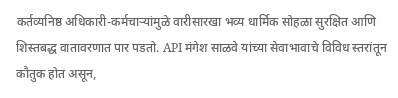कर्तव्यनिष्ठ अधिकारी-कर्मचाऱ्यांमुळे वारीसारखा भव्य धार्मिक सोहळा सुरक्षित आणि शिस्तबद्ध वातावरणात पार पडतो. API मंगेश साळवे यांच्या सेवाभावाचे विविध स्तरांतून कौतुक होत असून,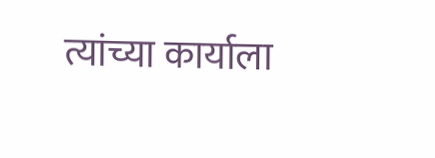त्यांच्या कार्याला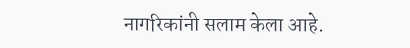नागरिकांनी सलाम केला आहे.